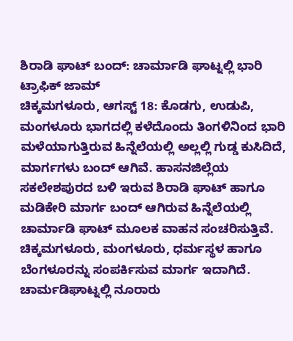ಶಿರಾಡಿ ಘಾಟ್ ಬಂದ್: ಚಾರ್ಮಾಡಿ ಘಾಟ್ನಲ್ಲಿ ಭಾರಿ ಟ್ರಾಫಿಕ್ ಜಾಮ್
ಚಿಕ್ಕಮಗಳೂರು, ಆಗಸ್ಟ್ 18: ಕೊಡಗು, ಉಡುಪಿ, ಮಂಗಳೂರು ಭಾಗದಲ್ಲಿ ಕಳೆದೊಂದು ತಿಂಗಳಿನಿಂದ ಭಾರಿ ಮಳೆಯಾಗುತ್ತಿರುವ ಹಿನ್ನೆಲೆಯಲ್ಲಿ ಅಲ್ಲಲ್ಲಿ ಗುಡ್ಡ ಕುಸಿದಿದೆ, ಮಾರ್ಗಗಳು ಬಂದ್ ಆಗಿವೆ. ಹಾಸನಜಿಲ್ಲೆಯ ಸಕಲೇಶಪುರದ ಬಳಿ ಇರುವ ಶಿರಾಡಿ ಘಾಟ್ ಹಾಗೂ ಮಡಿಕೇರಿ ಮಾರ್ಗ ಬಂದ್ ಆಗಿರುವ ಹಿನ್ನೆಲೆಯಲ್ಲಿ ಚಾರ್ಮಾಡಿ ಘಾಟ್ ಮೂಲಕ ವಾಹನ ಸಂಚರಿಸುತ್ತಿವೆ.
ಚಿಕ್ಕಮಗಳೂರು, ಮಂಗಳೂರು, ಧರ್ಮಸ್ಥಳ ಹಾಗೂ ಬೆಂಗಳೂರನ್ನು ಸಂಪರ್ಕಿಸುವ ಮಾರ್ಗ ಇದಾಗಿದೆ. ಚಾರ್ಮಡಿಘಾಟ್ನಲ್ಲಿ ನೂರಾರು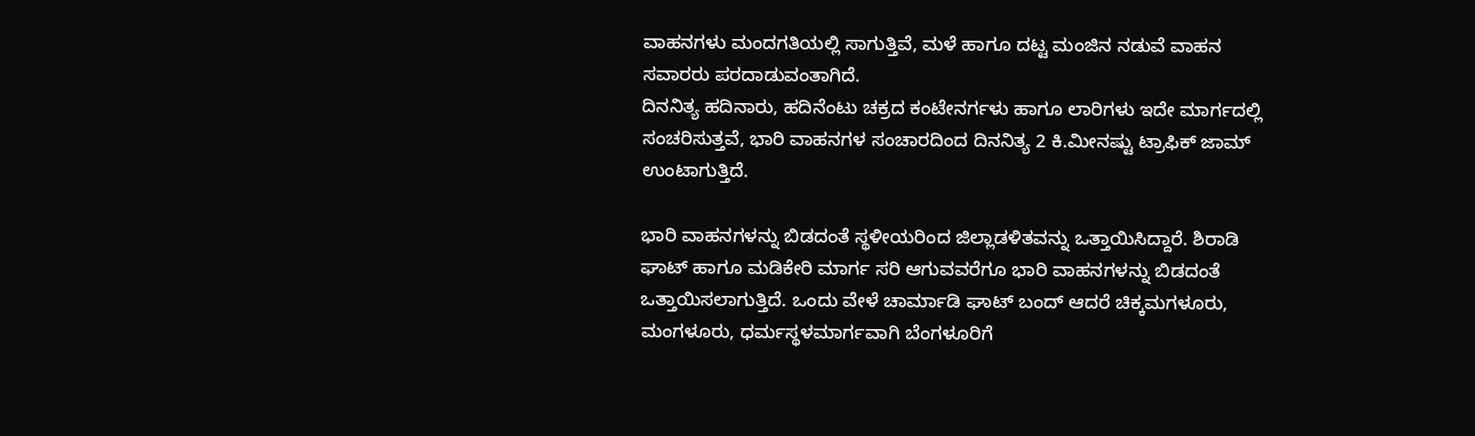ವಾಹನಗಳು ಮಂದಗತಿಯಲ್ಲಿ ಸಾಗುತ್ತಿವೆ, ಮಳೆ ಹಾಗೂ ದಟ್ಟ ಮಂಜಿನ ನಡುವೆ ವಾಹನ ಸವಾರರು ಪರದಾಡುವಂತಾಗಿದೆ.
ದಿನನಿತ್ಯ ಹದಿನಾರು, ಹದಿನೆಂಟು ಚಕ್ರದ ಕಂಟೇನರ್ಗಳು ಹಾಗೂ ಲಾರಿಗಳು ಇದೇ ಮಾರ್ಗದಲ್ಲಿ ಸಂಚರಿಸುತ್ತವೆ, ಭಾರಿ ವಾಹನಗಳ ಸಂಚಾರದಿಂದ ದಿನನಿತ್ಯ 2 ಕಿ.ಮೀನಷ್ಟು ಟ್ರಾಫಿಕ್ ಜಾಮ್ ಉಂಟಾಗುತ್ತಿದೆ.

ಭಾರಿ ವಾಹನಗಳನ್ನು ಬಿಡದಂತೆ ಸ್ಥಳೀಯರಿಂದ ಜಿಲ್ಲಾಡಳಿತವನ್ನು ಒತ್ತಾಯಿಸಿದ್ದಾರೆ. ಶಿರಾಡಿ ಘಾಟ್ ಹಾಗೂ ಮಡಿಕೇರಿ ಮಾರ್ಗ ಸರಿ ಆಗುವವರೆಗೂ ಭಾರಿ ವಾಹನಗಳನ್ನು ಬಿಡದಂತೆ ಒತ್ತಾಯಿಸಲಾಗುತ್ತಿದೆ. ಒಂದು ವೇಳೆ ಚಾರ್ಮಾಡಿ ಘಾಟ್ ಬಂದ್ ಆದರೆ ಚಿಕ್ಕಮಗಳೂರು, ಮಂಗಳೂರು, ಧರ್ಮಸ್ಥಳಮಾರ್ಗವಾಗಿ ಬೆಂಗಳೂರಿಗೆ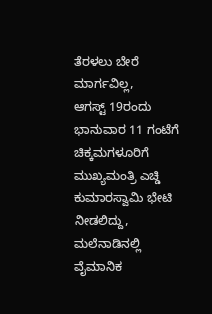ತೆರಳಲು ಬೇರೆ ಮಾರ್ಗವಿಲ್ಲ,
ಆಗಸ್ಟ್ 19ರಂದು ಭಾನುವಾರ 11 ಗಂಟೆಗೆ ಚಿಕ್ಕಮಗಳೂರಿಗೆ ಮುಖ್ಯಮಂತ್ರಿ ಎಚ್ಡಿ ಕುಮಾರಸ್ವಾಮಿ ಭೇಟಿ ನೀಡಲಿದ್ದು, ಮಲೆನಾಡಿನಲ್ಲಿ ವೈಮಾನಿಕ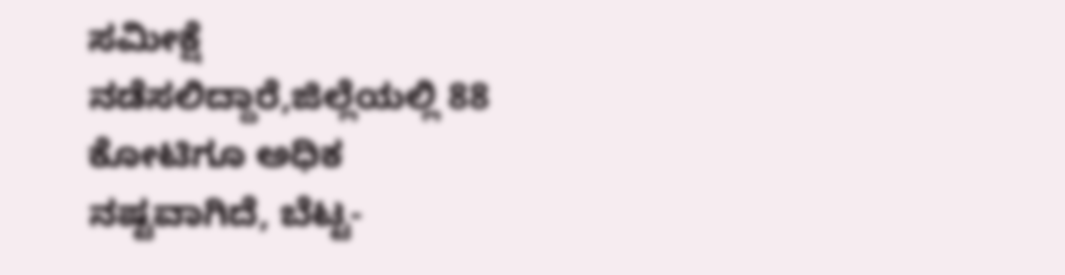ಸಮೀಕ್ಷೆ ನಡೆಸಲಿದ್ದಾರೆ,ಜಿಲ್ಲೆಯಲ್ಲಿ 88 ಕೋಟಿಗೂ ಅಧಿಕ ನಷ್ಟವಾಗಿದೆ, ಬೆಟ್ಟ-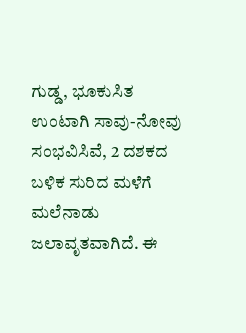ಗುಡ್ಡ, ಭೂಕುಸಿತ ಉಂಟಾಗಿ ಸಾವು-ನೋವು ಸಂಭವಿಸಿವೆ, 2 ದಶಕದ ಬಳಿಕ ಸುರಿದ ಮಳೆಗೆ ಮಲೆನಾಡು ಜಲಾವೃತವಾಗಿದೆ. ಈ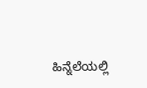ಹಿನ್ನೆಲೆಯಲ್ಲಿ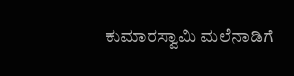ಕುಮಾರಸ್ವಾಮಿ ಮಲೆನಾಡಿಗೆ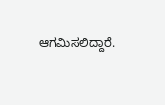ಆಗಮಿಸಲಿದ್ದಾರೆ.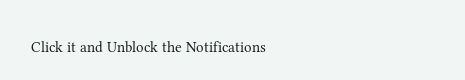Click it and Unblock the Notifications